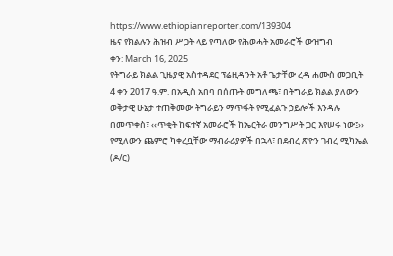https://www.ethiopianreporter.com/139304
ዜና የክልሉን ሕዝብ ሥጋት ላይ የጣለው የሕወሓት አመራሮች ውዝግብ
ቀን: March 16, 2025
የትግራይ ክልል ጊዜያዊ አስተዳደር ፕሬዚዳንት አቶ ጌታቸው ረዳ ሐሙስ መጋቢት 4 ቀን 2017 ዓ.ም. በአዲስ አበባ በሰጡት መግለጫ፣ በትግራይ ክልል ያለውን ወቅታዊ ሁኔታ ተጠቅመው ትግራይን ማጥፋት የሚፈልጉ ኃይሎች እንዳሉ በመጥቀስ፣ ‹‹ጥቂት ከፍተኛ አመራሮች ከኤርትራ መንግሥት ጋር እየሠሩ ነው፤›› የሚለውን ጨምሮ ካቀረቧቸው ማብራሪያዎች በኋላ፣ በደብረ ጽዮን ገብረ ሚካኤል (ዶ/ር)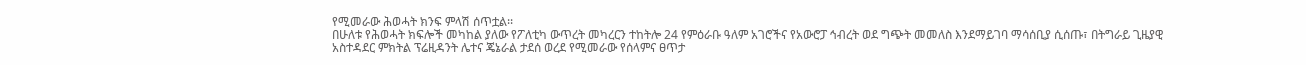የሚመራው ሕወሓት ክንፍ ምላሽ ሰጥቷል፡፡
በሁለቱ የሕወሓት ክፍሎች መካከል ያለው የፖለቲካ ውጥረት መካረርን ተከትሎ 24 የምዕራቡ ዓለም አገሮችና የአውሮፓ ኅብረት ወደ ግጭት መመለስ እንደማይገባ ማሳሰቢያ ሲሰጡ፣ በትግራይ ጊዜያዊ አስተዳደር ምክትል ፕሬዚዳንት ሌተና ጄኔራል ታደሰ ወረደ የሚመራው የሰላምና ፀጥታ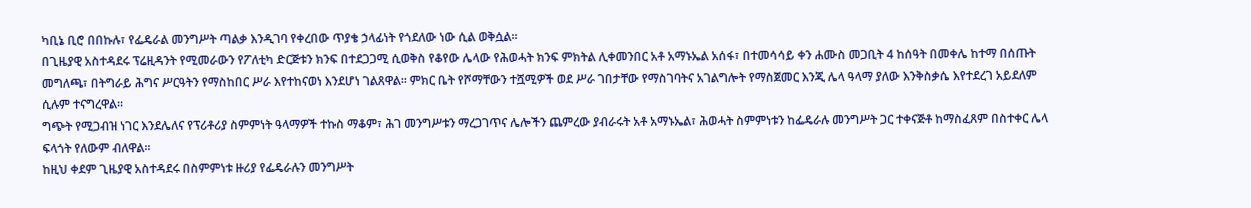ካቢኔ ቢሮ በበኩሉ፣ የፌዴራል መንግሥት ጣልቃ እንዲገባ የቀረበው ጥያቄ ኃላፊነት የጎደለው ነው ሲል ወቅሷል።
በጊዜያዊ አስተዳደሩ ፕሬዚዳንት የሚመራውን የፖለቲካ ድርጅቱን ክንፍ በተደጋጋሚ ሲወቅስ የቆየው ሌላው የሕወሓት ክንፍ ምክትል ሊቀመንበር አቶ አማኑኤል አሰፋ፣ በተመሳሳይ ቀን ሐሙስ መጋቢት 4 ከሰዓት በመቀሌ ከተማ በሰጡት መግለጫ፣ በትግራይ ሕግና ሥርዓትን የማስከበር ሥራ እየተከናወነ እንደሆነ ገልጸዋል፡፡ ምክር ቤት የሾማቸውን ተሿሚዎች ወደ ሥራ ገበታቸው የማስገባትና አገልግሎት የማስጀመር እንጂ ሌላ ዓላማ ያለው እንቅስቃሴ እየተደረገ አይደለም ሲሉም ተናግረዋል፡፡
ግጭት የሚጋብዝ ነገር እንደሌለና የፕሪቶሪያ ስምምነት ዓላማዎች ተኩስ ማቆም፣ ሕገ መንግሥቱን ማረጋገጥና ሌሎችን ጨምረው ያብራሩት አቶ አማኑኤል፣ ሕወሓት ስምምነቱን ከፌዴራሉ መንግሥት ጋር ተቀናጅቶ ከማስፈጸም በስተቀር ሌላ ፍላጎት የለውም ብለዋል፡፡
ከዚህ ቀደም ጊዜያዊ አስተዳደሩ በስምምነቱ ዙሪያ የፌዴራሉን መንግሥት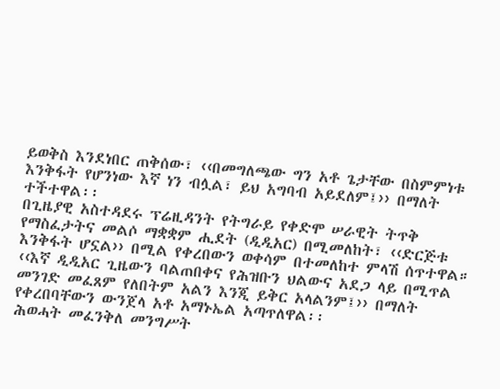ይወቅስ እንደነበር ጠቅሰው፣ ‹‹በመግለጫው ግን አቶ ጌታቸው በስምምነቱ እንቅፋት የሆንነው እኛ ነን ብሏል፣ ይህ አግባብ አይደለም፤›› በማለት ተችተዋል፡፡
በጊዜያዊ አስተዳደሩ ፕሬዚዳንት የትግራይ የቀድሞ ሠራዊት ትጥቅ የማስፈታትና መልሶ ማቋቋም ሒደት (ዲዲአር) በሚመለከት፣ ‹‹ድርጅቱ እንቅፋት ሆኗል›› በሚል የቀረበውን ወቀሳም በተመለከተ ምላሽ ሰጥተዋል።
‹‹እኛ ዲዲአር ጊዜውን ባልጠበቀና የሕዝቡን ህልውና አደጋ ላይ በሚጥል መንገድ መፈጸም የለበትም አልን እንጂ ይቅር አላልንም፤›› በማለት የቀረበባቸውን ውንጀላ አቶ አማኑኤል አጣጥለዋል፡፡
ሕወሓት መፈንቅለ መንግሥት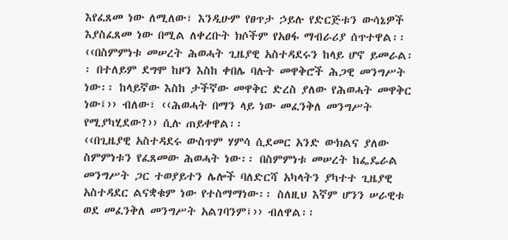እየፈጸመ ነው ለሚለው፣ እንዲሁም የፀጥታ ኃይሉ የድርጅቱን ውሳኔዎች እያስፈጸመ ነው በሚል ለቀረቡት ክሶችም የአፀፋ ማብራሪያ ሰጥተዋል፡፡
‹‹በስምምነቱ መሠረት ሕወሓት ጊዜያዊ አስተዳደሩን ከላይ ሆኖ ይመራል፡፡ በተለይም ደግሞ ከዞን እስከ ቀበሌ ባሉት መዋቅሮች ሕጋዊ መንግሥት ነው፡፡ ከላይኛው እስከ ታችኛው መዋቅር ድረስ ያለው የሕወሓት መዋቅር ነው፤›› ብለው፣ ‹‹ሕወሓት በማን ላይ ነው መፈንቅለ መንግሥት የሚያካሂደው?›› ሲሉ ጠይቀዋል፡፡
‹‹በጊዜያዊ አስተዳደሩ ውስጥም ሃምሳ ሲደመር አንድ ውክልና ያለው ስምምነቱን የፈጸመው ሕወሓት ነው፡፡ በስምምነቱ መሠረት ከፌዴራል መንግሥት ጋር ተወያይተን ሌሎች ባለድርሻ አካላትን ያካተተ ጊዜያዊ አስተዳደር ልናቋቁም ነው የተስማማነው፡፡ ስለዚህ እኛም ሆንን ሠራዊቱ ወደ መፈንቅለ መንግሥት አልገባንም፤›› ብለዋል፡፡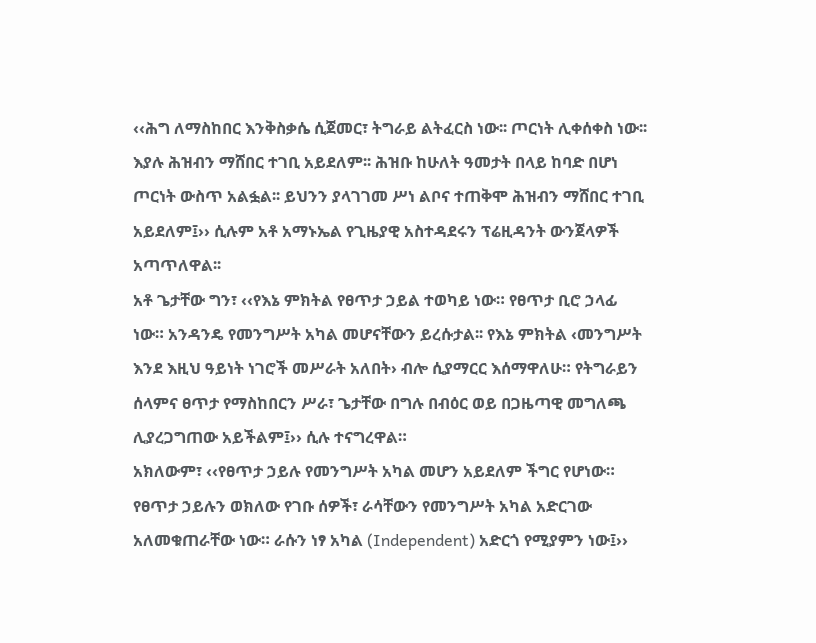‹‹ሕግ ለማስከበር እንቅስቃሴ ሲጀመር፣ ትግራይ ልትፈርስ ነው፡፡ ጦርነት ሊቀሰቀስ ነው፡፡ እያሉ ሕዝብን ማሸበር ተገቢ አይደለም፡፡ ሕዝቡ ከሁለት ዓመታት በላይ ከባድ በሆነ ጦርነት ውስጥ አልፏል፡፡ ይህንን ያላገገመ ሥነ ልቦና ተጠቅሞ ሕዝብን ማሸበር ተገቢ አይደለም፤›› ሲሉም አቶ አማኑኤል የጊዜያዊ አስተዳደሩን ፕሬዚዳንት ውንጀላዎች አጣጥለዋል፡፡
አቶ ጌታቸው ግን፣ ‹‹የእኔ ምክትል የፀጥታ ኃይል ተወካይ ነው። የፀጥታ ቢሮ ኃላፊ ነው። አንዳንዴ የመንግሥት አካል መሆናቸውን ይረሱታል፡፡ የእኔ ምክትል ‹መንግሥት እንደ እዚህ ዓይነት ነገሮች መሥራት አለበት› ብሎ ሲያማርር እሰማዋለሁ። የትግራይን ሰላምና ፀጥታ የማስከበርን ሥራ፣ ጌታቸው በግሉ በብዕር ወይ በጋዜጣዊ መግለጫ ሊያረጋግጠው አይችልም፤›› ሲሉ ተናግረዋል።
አክለውም፣ ‹‹የፀጥታ ኃይሉ የመንግሥት አካል መሆን አይደለም ችግር የሆነው። የፀጥታ ኃይሉን ወክለው የገቡ ሰዎች፣ ራሳቸውን የመንግሥት አካል አድርገው አለመቁጠራቸው ነው። ራሱን ነፃ አካል (Independent) አድርጎ የሚያምን ነው፤››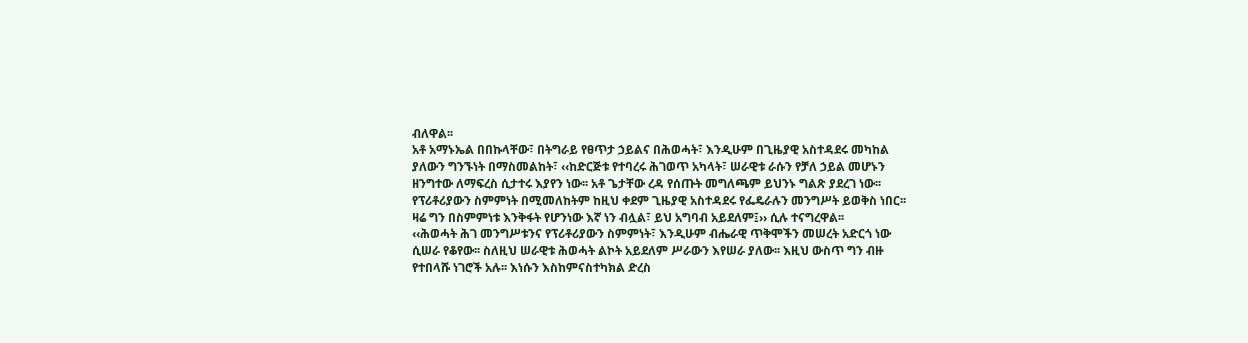ብለዋል፡፡
አቶ አማኑኤል በበኩላቸው፣ በትግራይ የፀጥታ ኃይልና በሕወሓት፣ እንዲሁም በጊዜያዊ አስተዳደሩ መካከል ያለውን ግንኙነት በማስመልከት፣ ‹‹ከድርጅቱ የተባረሩ ሕገወጥ አካላት፣ ሠራዊቱ ራሱን የቻለ ኃይል መሆኑን ዘንግተው ለማፍረስ ሲታተሩ እያየን ነው፡፡ አቶ ጌታቸው ረዳ የሰጡት መግለጫም ይህንኑ ግልጽ ያደረገ ነው፡፡ የፕሪቶሪያውን ስምምነት በሚመለከትም ከዚህ ቀደም ጊዜያዊ አስተዳደሩ የፌዴራሉን መንግሥት ይወቅስ ነበር፡፡ ዛሬ ግን በስምምነቱ እንቅፋት የሆንነው እኛ ነን ብሏል፣ ይህ አግባብ አይደለም፤›› ሲሉ ተናግረዋል፡፡
‹‹ሕወሓት ሕገ መንግሥቱንና የፕሪቶሪያውን ስምምነት፣ እንዲሁም ብሔራዊ ጥቅሞችን መሠረት አድርጎ ነው ሲሠራ የቆየው፡፡ ስለዚህ ሠራዊቱ ሕወሓት ልኮት አይደለም ሥራውን እየሠራ ያለው፡፡ እዚህ ውስጥ ግን ብዙ የተበላሹ ነገሮች አሉ፡፡ እነሱን እስከምናስተካክል ድረስ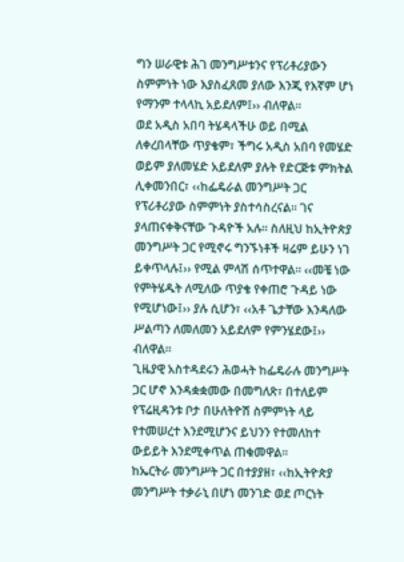ግን ሠራዊቱ ሕገ መንግሥቱንና የፕሪቶሪያውን ስምምነት ነው እያስፈጸመ ያለው እንጂ የእኛም ሆነ የማንም ተላላኪ አይደለም፤›› ብለዋል፡፡
ወደ አዲስ አበባ ትሄዳላችሁ ወይ በሚል ለቀረበላቸው ጥያቄም፣ ችግሩ አዲስ አበባ የመሄድ ወይም ያለመሄድ አይደለም ያሉት የድርጅቱ ምክትል ሊቀመንበር፣ ‹‹ከፌዴራል መንግሥት ጋር የፕሪቶሪያው ስምምነት ያስተሳስረናል፡፡ ገና ያላጠናቀቅናቸው ጉዳዮች አሉ፡፡ ስለዚህ ከኢትዮጵያ መንግሥት ጋር የሚኖሩ ግንኙነቶች ዛሬም ይሁን ነገ ይቀጥላሉ፤›› የሚል ምላሽ ሰጥተዋል፡፡ ‹‹መቼ ነው የምትሄዱት ለሚለው ጥያቄ የቀጠሮ ጉዳይ ነው የሚሆነው፤›› ያሉ ሲሆን፣ ‹‹አቶ ጌታቸው እንዳለው ሥልጣን ለመለመን አይደለም የምንሄደው፤›› ብለዋል፡፡
ጊዜያዊ አስተዳደሩን ሕወሓት ከፌዴራሉ መንግሥት ጋር ሆኖ እንዳቋቋመው በመግለጽ፣ በተለይም የፕሬዚዳንቱ ቦታ በሁለትዮሽ ስምምነት ላይ የተመሠረተ እንደሚሆንና ይህንን የተመለከተ ውይይት እንደሚቀጥል ጠቁመዋል፡፡
ከኤርትራ መንግሥት ጋር በተያያዘ፣ ‹‹ከኢትዮጵያ መንግሥት ተቃራኒ በሆነ መንገድ ወደ ጦርነት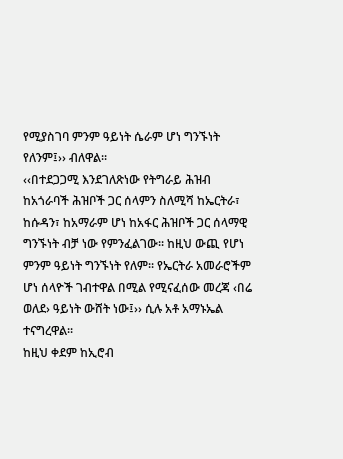የሚያስገባ ምንም ዓይነት ሴራም ሆነ ግንኙነት የለንም፤›› ብለዋል፡፡
‹‹በተደጋጋሚ እንደገለጽነው የትግራይ ሕዝብ ከአጎራባች ሕዝቦች ጋር ሰላምን ስለሚሻ ከኤርትራ፣ ከሱዳን፣ ከአማራም ሆነ ከአፋር ሕዝቦች ጋር ሰላማዊ ግንኙነት ብቻ ነው የምንፈልገው፡፡ ከዚህ ውጪ የሆነ ምንም ዓይነት ግንኙነት የለም፡፡ የኤርትራ አመራሮችም ሆነ ሰላዮች ገብተዋል በሚል የሚናፈሰው መረጃ ‹በሬ ወለደ› ዓይነት ውሸት ነው፤›› ሲሉ አቶ አማኑኤል ተናግረዋል፡፡
ከዚህ ቀደም ከኢሮብ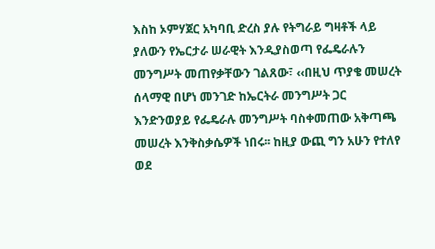እስከ ኦምሃጀር አካባቢ ድረስ ያሉ የትግራይ ግዛቶች ላይ ያለውን የኤርታራ ሠራዊት እንዲያስወጣ የፌዴራሉን መንግሥት መጠየቃቸውን ገልጸው፣ ‹‹በዚህ ጥያቄ መሠረት ሰላማዊ በሆነ መንገድ ከኤርትራ መንግሥት ጋር እንድንወያይ የፌዴራሉ መንግሥት ባስቀመጠው አቅጣጫ መሠረት እንቅስቃሴዎች ነበሩ፡፡ ከዚያ ውጪ ግን አሁን የተለየ ወደ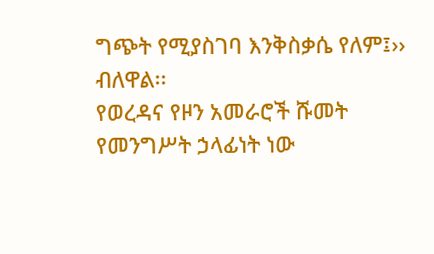ግጭት የሚያስገባ እንቅስቃሴ የለም፤›› ብለዋል፡፡
የወረዳና የዞን አመራሮች ሹመት የመንግሥት ኃላፊነት ነው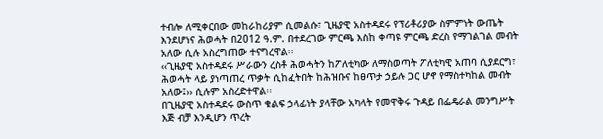ተብሎ ለሚቀርበው መከራከሪያም ሲመልሱ፣ ጊዜያዊ አስተዳደሩ የፕሪቶሪያው ስምምነት ውጤት እንደሆነና ሕወሓት በ2012 ዓ.ም. በተደረገው ምርጫ እስከ ቀጣዩ ምርጫ ድረስ የማገልገል መብት አለው ሲሉ አስረግጠው ተናግረዋል፡፡
‹‹ጊዜያዊ አስተዳደሩ ሥራውን ረስቶ ሕወሓትን ከፖለቲካው ለማስወጣት ፖለቲካዊ አጠባ ሲያደርግ፣ ሕወሓት ላይ ያነጣጠረ ጥቃት ሲከፈትበት ከሕዝቡና ከፀጥታ ኃይሉ ጋር ሆኖ የማስተካከል መብት አለው፤›› ሲሉም አስረድተዋል፡፡
በጊዜያዊ አስተዳደሩ ውስጥ ቁልፍ ኃላፊነት ያላቸው አካላት የመዋቅሩ ጉዳይ በፌዴራል መንግሥት እጅ ብቻ እንዲሆን ጥረት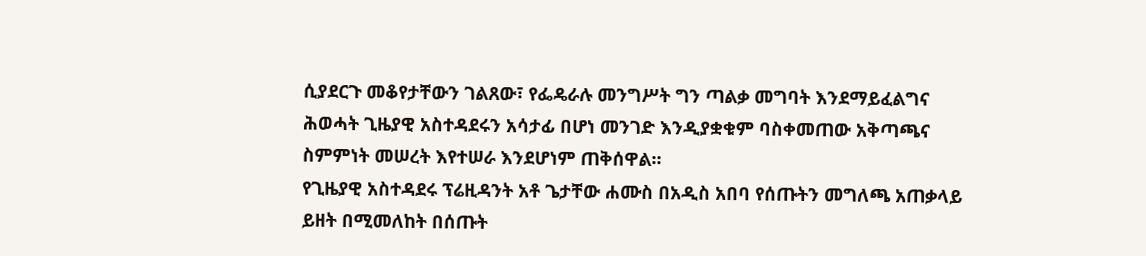ሲያደርጉ መቆየታቸውን ገልጸው፣ የፌዴራሉ መንግሥት ግን ጣልቃ መግባት እንደማይፈልግና ሕወሓት ጊዜያዊ አስተዳደሩን አሳታፊ በሆነ መንገድ እንዲያቋቁም ባስቀመጠው አቅጣጫና ስምምነት መሠረት እየተሠራ እንደሆነም ጠቅሰዋል፡፡
የጊዜያዊ አስተዳደሩ ፕሬዚዳንት አቶ ጌታቸው ሐሙስ በአዲስ አበባ የሰጡትን መግለጫ አጠቃላይ ይዘት በሚመለከት በሰጡት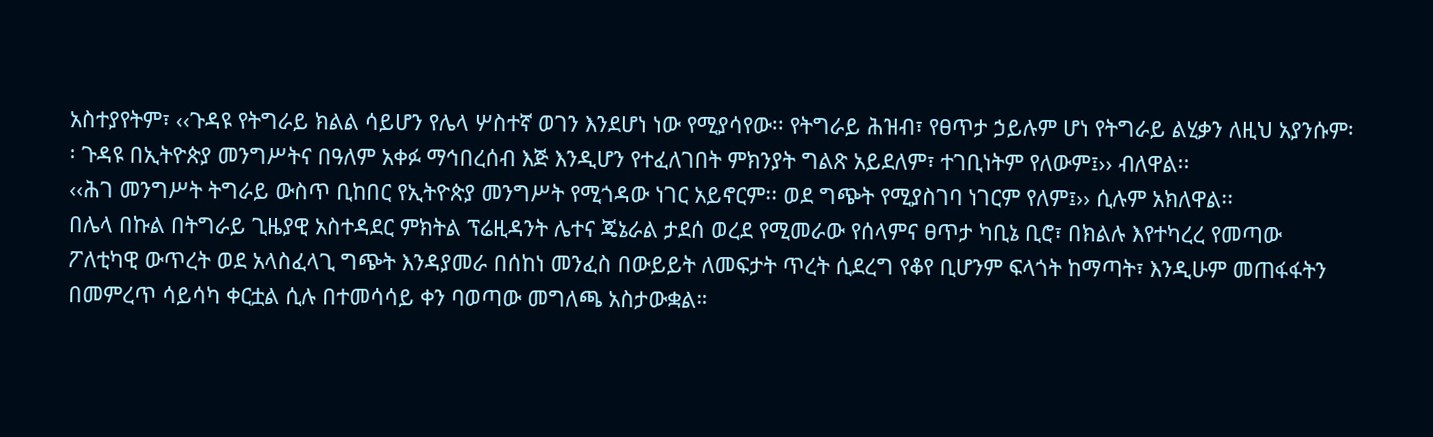አስተያየትም፣ ‹‹ጉዳዩ የትግራይ ክልል ሳይሆን የሌላ ሦስተኛ ወገን እንደሆነ ነው የሚያሳየው፡፡ የትግራይ ሕዝብ፣ የፀጥታ ኃይሉም ሆነ የትግራይ ልሂቃን ለዚህ አያንሱም፡፡ ጉዳዩ በኢትዮጵያ መንግሥትና በዓለም አቀፉ ማኅበረሰብ እጅ እንዲሆን የተፈለገበት ምክንያት ግልጽ አይደለም፣ ተገቢነትም የለውም፤›› ብለዋል፡፡
‹‹ሕገ መንግሥት ትግራይ ውስጥ ቢከበር የኢትዮጵያ መንግሥት የሚጎዳው ነገር አይኖርም፡፡ ወደ ግጭት የሚያስገባ ነገርም የለም፤›› ሲሉም አክለዋል፡፡
በሌላ በኩል በትግራይ ጊዜያዊ አስተዳደር ምክትል ፕሬዚዳንት ሌተና ጄኔራል ታደሰ ወረደ የሚመራው የሰላምና ፀጥታ ካቢኔ ቢሮ፣ በክልሉ እየተካረረ የመጣው ፖለቲካዊ ውጥረት ወደ አላስፈላጊ ግጭት እንዳያመራ በሰከነ መንፈስ በውይይት ለመፍታት ጥረት ሲደረግ የቆየ ቢሆንም ፍላጎት ከማጣት፣ እንዲሁም መጠፋፋትን በመምረጥ ሳይሳካ ቀርቷል ሲሉ በተመሳሳይ ቀን ባወጣው መግለጫ አስታውቋል።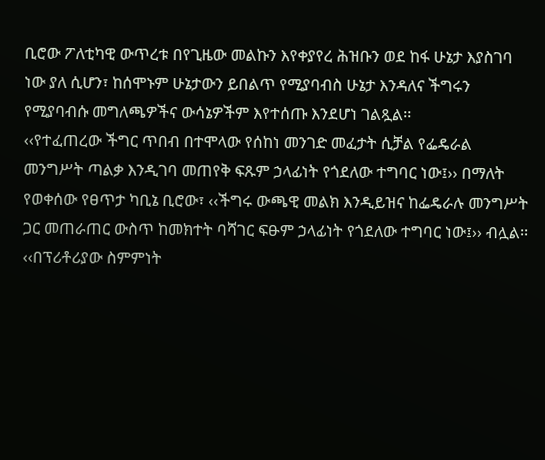ቢሮው ፖለቲካዊ ውጥረቱ በየጊዜው መልኩን እየቀያየረ ሕዝቡን ወደ ከፋ ሁኔታ እያስገባ ነው ያለ ሲሆን፣ ከሰሞኑም ሁኔታውን ይበልጥ የሚያባብስ ሁኔታ እንዳለና ችግሩን የሚያባብሱ መግለጫዎችና ውሳኔዎችም እየተሰጡ እንደሆነ ገልጿል፡፡
‹‹የተፈጠረው ችግር ጥበብ በተሞላው የሰከነ መንገድ መፈታት ሲቻል የፌዴራል መንግሥት ጣልቃ እንዲገባ መጠየቅ ፍጹም ኃላፊነት የጎደለው ተግባር ነው፤›› በማለት የወቀሰው የፀጥታ ካቢኔ ቢሮው፣ ‹‹ችግሩ ውጫዊ መልክ እንዲይዝና ከፌዴራሉ መንግሥት ጋር መጠራጠር ውስጥ ከመክተት ባሻገር ፍፁም ኃላፊነት የጎደለው ተግባር ነው፤›› ብሏል፡፡
‹‹በፕሪቶሪያው ስምምነት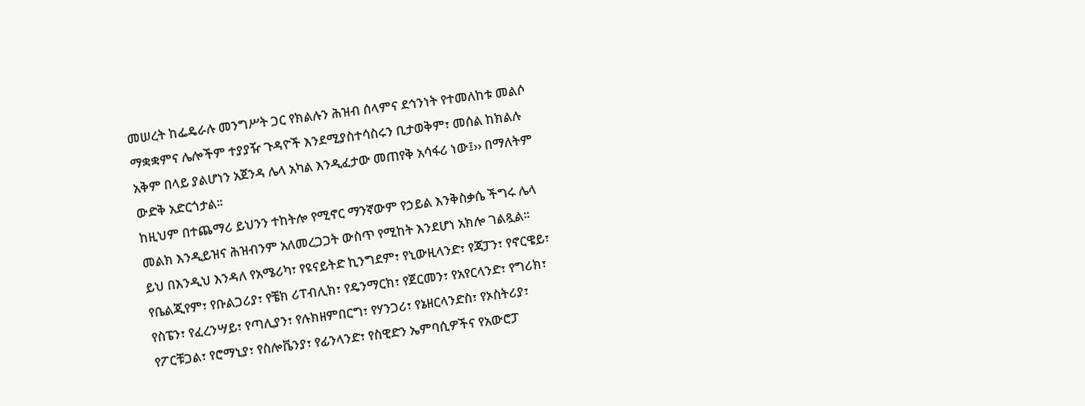መሠረት ከፌዴራሉ መንግሥት ጋር የክልሉን ሕዝብ ሰላምና ደኅንነት የተመለከቱ መልሶ ማቋቋምና ሌሎችም ተያያዥ ጉዳዮች እንደሚያስተሳስሩን ቢታወቅም፣ መሰል ከክልሉ አቅም በላይ ያልሆነን አጀንዳ ሌላ አካል እንዲፈታው መጠየቅ አሳፋሪ ነው፤›› በማለትም ውድቅ አድርጎታል፡፡
ከዚህም በተጨማሪ ይህንን ተከትሎ የሚኖር ማንኛውም የኃይል እንቅስቃሴ ችግሩ ሌላ መልክ እንዲይዝና ሕዝብንም አለመረጋጋት ውስጥ የሚከት እንደሆነ አክሎ ገልጿል፡፡
ይህ በእንዲህ እንዳለ የአሜሪካ፣ የዩናይትድ ኪንግደም፣ የኒውዚላንድ፣ የጃፓን፣ የኖርዌይ፣ የቤልጂየም፣ የቡልጋሪያ፣ የቼክ ሪፐብሊክ፣ የዴንማርክ፣ የጀርመን፣ የአየርላንድ፣ የግሪክ፣ የስፔን፣ የፈረንሣይ፣ የጣሊያን፣ የሉክዘምበርግ፣ የሃንጋሪ፣ የኔዘርላንድስ፣ የኦስትሪያ፣ የፖርቹጋል፣ የሮማኒያ፣ የስሎቬንያ፣ የፊንላንድ፣ የስዊድን ኤምባሲዎችና የአውሮፓ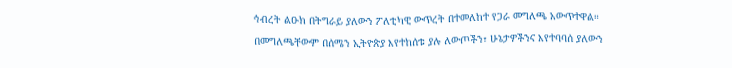ኅብረት ልዑክ በትግራይ ያለውን ፖለቲካዊ ውጥረት በተመለከተ የጋራ መግለጫ አውጥተዋል።
በመግለጫቸውም በሰሜን ኢትዮጵያ እየተከሰቱ ያሉ ለውጦችን፣ ሁኔታዎችንና እየተባባሰ ያለውን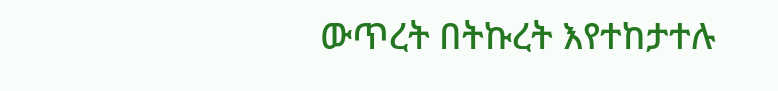ውጥረት በትኩረት እየተከታተሉ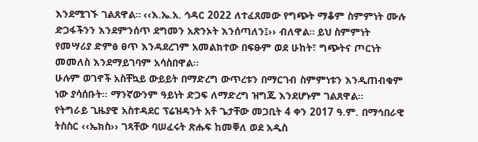እንደሚገኙ ገልጸዋል። ‹‹እ.ኤ.አ. ኅዳር 2022 ለተፈጸመው የግጭት ማቆም ስምምነት ሙሉ ድጋፋችንን እንደምንሰጥ ደግመን አጽንኦት እንሰጣለን፤›› ብለዋል። ይህ ስምምነት የመሣሪያ ድምፅ ፀጥ እንዳደረገም አመልክተው በፍፁም ወደ ሁከት፣ ግጭትና ጦርነት መመለስ እንደማይገባም አሳስበዋል፡፡
ሁሉም ወገኖች አስቸኳይ ውይይት በማድረግ ውጥረቱን በማርገብ ስምምነቱን እንዲጠብቁም ነው ያሳሰቡት፡፡ ማንኛውንም ዓይነት ድጋፍ ለማድረግ ዝግጁ እንደሆኑም ገልጸዋል።
የትግራይ ጊዜያዊ አስተዳደር ፕሬዝዳንት አቶ ጌታቸው መጋቢት 4 ቀን 2017 ዓ.ም. በማኅበራዊ ትስስር ‹‹ኤክስ›› ገጻቸው ባሠፈሩት ጽሑፍ ከመቐለ ወደ አዲስ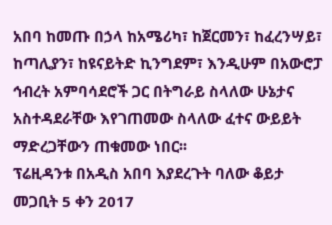አበባ ከመጡ በኃላ ከአሜሪካ፣ ከጀርመን፣ ከፈረንሣይ፣ ከጣሊያን፣ ከዩናይትድ ኪንግደም፣ እንዲሁም በአውሮፓ ኅብረት አምባሳደሮች ጋር በትግራይ ስላለው ሁኔታና አስተዳደራቸው እየገጠመው ስላለው ፈተና ውይይት ማድረጋቸውን ጠቁመው ነበር፡፡
ፕሬዚዳንቱ በአዲስ አበባ እያደረጉት ባለው ቆይታ መጋቢት 5 ቀን 2017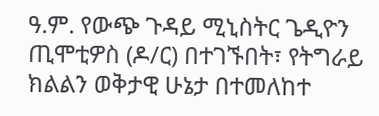ዓ.ም. የውጭ ጉዳይ ሚኒስትር ጌዲዮን ጢሞቲዎስ (ዶ/ር) በተገኙበት፣ የትግራይ ክልልን ወቅታዊ ሁኔታ በተመለከተ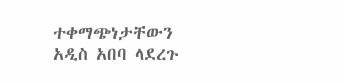ተቀማጭነታቸውን አዲስ አበባ ላደረጉ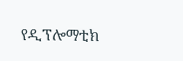የዲፕሎማቲክ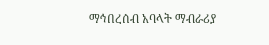ማኅበረሰብ አባላት ማብራሪያ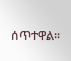ሰጥተዋል፡፡